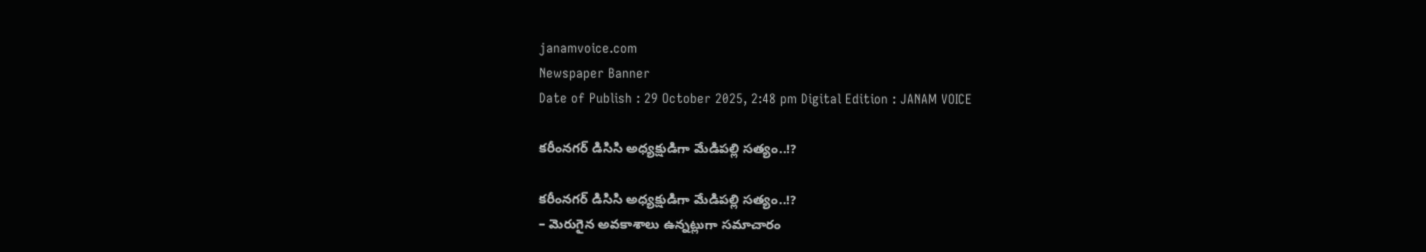janamvoice.com
Newspaper Banner
Date of Publish : 29 October 2025, 2:48 pm Digital Edition : JANAM VOICE

కరీంనగర్ డిసిసి అధ్యక్షుడిగా మేడిపల్లి సత్యం..!?

కరీంనగర్ డిసిసి అధ్యక్షుడిగా మేడిపల్లి సత్యం..!?
– మెరుగైన అవకాశాలు ఉన్నట్లుగా సమాచారం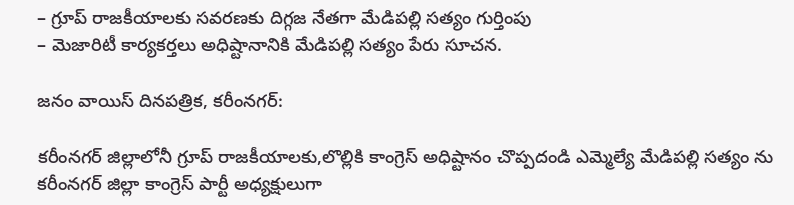– గ్రూప్ రాజకీయాలకు సవరణకు దిగ్గజ నేతగా మేడిపల్లి సత్యం గుర్తింపు
– మెజారిటీ కార్యకర్తలు అధిష్టానానికి మేడిపల్లి సత్యం పేరు సూచన.

జనం వాయిస్ దినపత్రిక, కరీంనగర్:

కరీంనగర్ జిల్లాలోనీ గ్రూప్ రాజకీయాలకు,లొల్లికి కాంగ్రెస్ అధిష్టానం చొప్పదండి ఎమ్మెల్యే మేడిపల్లి సత్యం ను కరీంనగర్ జిల్లా కాంగ్రెస్ పార్టీ అధ్యక్షులుగా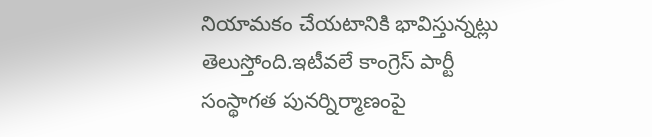నియామకం చేయటానికి భావిస్తున్నట్లు తెలుస్తోంది.ఇటీవలే కాంగ్రెస్ పార్టీ  సంస్థాగత పునర్నిర్మాణంపై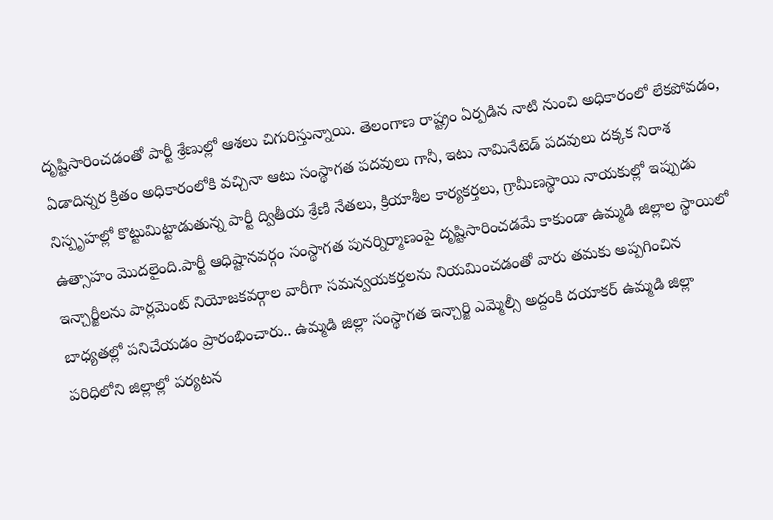దృష్టిసారించడంతో పార్టీ శ్రేణుల్లో ఆశలు చిగురిస్తున్నాయి. తెలంగాణ రాష్ట్రం ఏర్పడిన నాటి నుంచి అధికారంలో లేకపోవడం, ఏడాదిన్నర క్రితం అధికారంలోకి వచ్చినా ఆటు సంస్థాగత పదవులు గానీ, ఇటు నామినేటెడ్ పదవులు దక్కక నిరాశ నిస్పృహల్లో కొట్టుమిట్టాడుతున్న పార్టీ ద్వితీయ శ్రేణి నేతలు, క్రియాశీల కార్యకర్తలు, గ్రామీణస్థాయి నాయకుల్లో ఇప్పుడు ఉత్సాహం మొదలైంది.పార్టీ ఆధిష్టానవర్గం సంస్థాగత పునర్నిర్మాణంపై దృష్టిసారించడమే కాకుండా ఉమ్మడి జిల్లాల స్థాయిలో ఇన్చార్జీలను పార్లమెంట్ నియోజకవర్గాల వారీగా సమన్వయకర్తలను నియమించడంతో వారు తమకు అప్పగించిన బాధ్యతల్లో పనిచేయడం ప్రారంభించారు.. ఉమ్మడి జిల్లా సంస్థాగత ఇన్చార్జి ఎమ్మెల్సీ అద్దంకి దయాకర్ ఉమ్మడి జిల్లా పరిధిలోని జిల్లాల్లో పర్యటన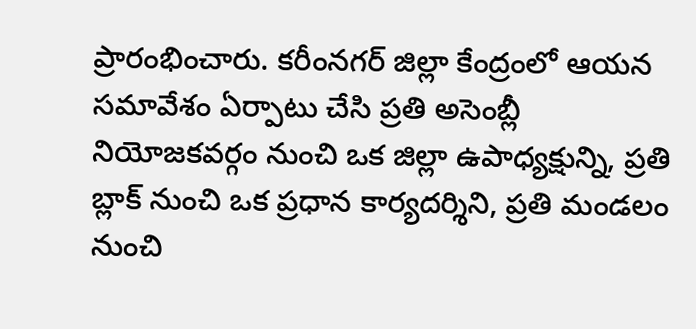ప్రారంభించారు. కరీంనగర్ జిల్లా కేంద్రంలో ఆయన సమావేశం ఏర్పాటు చేసి ప్రతి అసెంబ్లీ నియోజకవర్గం నుంచి ఒక జిల్లా ఉపాధ్యక్షున్ని, ప్రతి బ్లాక్ నుంచి ఒక ప్రధాన కార్యదర్శిని, ప్రతి మండలం నుంచి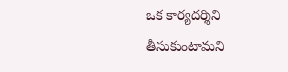ఒక కార్యదర్శిని తీసుకుంటామని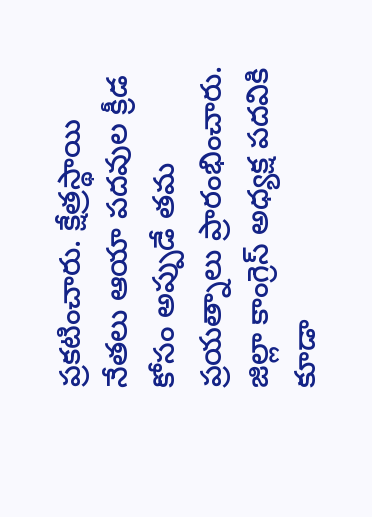ప్రకటించారు. క్షేత్రస్థాయి నేతలు ఆయా పదవుల క్రీడ కోసం అప్పుడే తమ ప్రయత్నాలు ప్రారంభించారు. జిల్లా కాంగ్రెస్ అధ్యక్ష పదవికి కూడా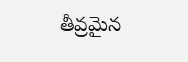తీవ్రమైన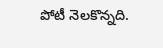పోటీ నెలకొన్నది.